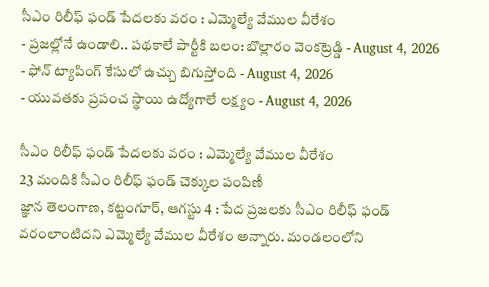సీఎం రిలీఫ్ ఫండ్ పేదలకు వరం : ఎమ్మెల్యే వేముల వీరేశం
- ప్రజల్లోనే ఉండాలి.. పథకాలే పార్టీకి బలం: బొల్లారం వెంకట్రెడ్డి - August 4, 2026
- ఫోన్ ట్యాపింగ్ కేసులో ఉచ్చు బిగుస్తోంది - August 4, 2026
- యువతకు ప్రపంచ స్థాయి ఉద్యోగాలే లక్ష్యం - August 4, 2026

సీఎం రిలీఫ్ ఫండ్ పేదలకు వరం : ఎమ్మెల్యే వేముల వీరేశం
23 మందికి సీఎం రిలీఫ్ ఫండ్ చెక్కుల పంపిణీ
జ్ఞాన తెలంగాణ, కట్టంగూర్, ఆగస్టు 4 : పేద ప్రజలకు సీఎం రిలీఫ్ ఫండ్ వరంలాంటిదని ఎమ్మెల్యే వేముల వీరేశం అన్నారు. మండలంలోని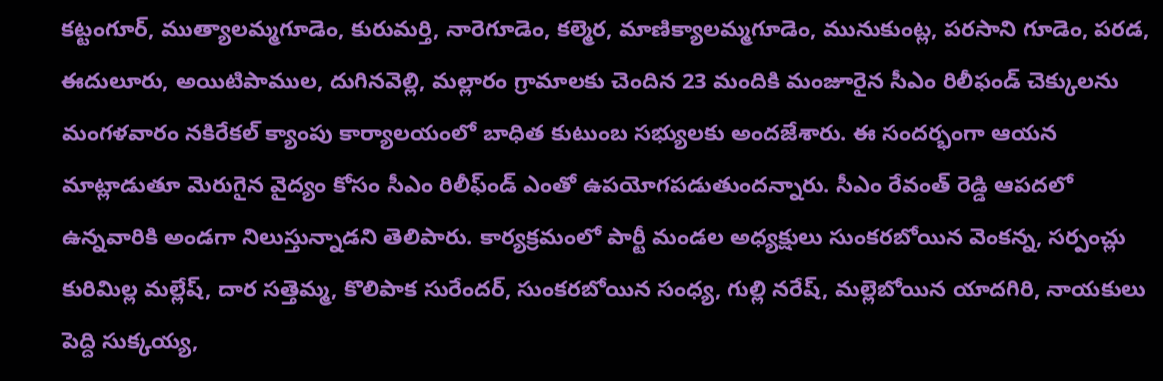కట్టంగూర్, ముత్యాలమ్మగూడెం, కురుమర్తి, నారెగూడెం, కల్మెర, మాణిక్యాలమ్మగూడెం, మునుకుంట్ల, పరసాని గూడెం, పరడ, ఈదులూరు, అయిటిపాముల, దుగినవెల్లి, మల్లారం గ్రామాలకు చెందిన 23 మందికి మంజూరైన సీఎం రిలీఫండ్ చెక్కులను మంగళవారం నకిరేకల్ క్యాంపు కార్యాలయంలో బాధిత కుటుంబ సభ్యులకు అందజేశారు. ఈ సందర్భంగా ఆయన మాట్లాడుతూ మెరుగైన వైద్యం కోసం సీఎం రిలీఫ్ండ్ ఎంతో ఉపయోగపడుతుందన్నారు. సీఎం రేవంత్ రెడ్డి ఆపదలో ఉన్నవారికి అండగా నిలుస్తున్నాడని తెలిపారు. కార్యక్రమంలో పార్టీ మండల అధ్యక్షులు సుంకరబోయిన వెంకన్న, సర్పంచ్లు కురిమిల్ల మల్లేష్, దార సత్తెమ్మ, కొలిపాక సురేందర్, సుంకరబోయిన సంధ్య, గుల్లి నరేష్, మల్లెబోయిన యాదగిరి, నాయకులు పెద్ది సుక్కయ్య,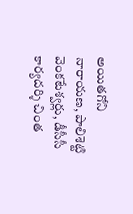అయితగోని నారాయణ, పాలిశెట్టి వెంకటేశ్వర్లు, డీసీసీ కార్యదర్శి చింత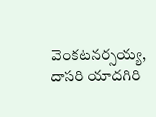వెంకటనర్సయ్య, దాసరి యాదగిరి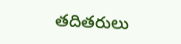తదితరులు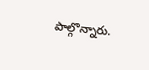పాల్గొన్నారు.